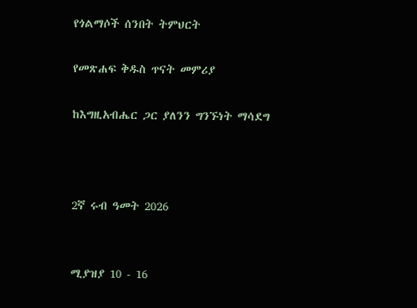የጎልማሶች ሰንበት ትምህርት

የመጽሐፍ ቅዱስ ጥናት መምሪያ

ከእግዚአብሔር ጋር ያለንን ግንኙነት ማሳደግ



2ኛ ሩብ ዓመት 2026


ሚያዝያ 10 - 16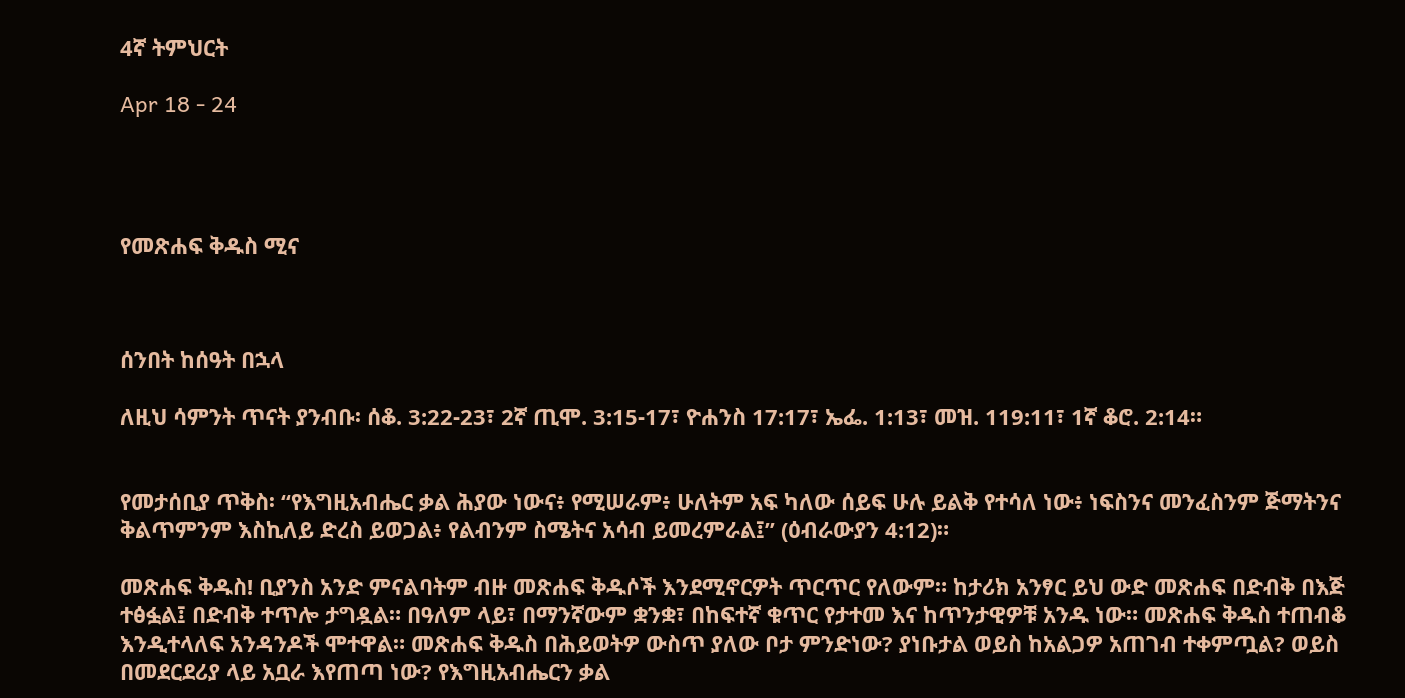4ኛ ትምህርት

Apr 18 - 24




የመጽሐፍ ቅዱስ ሚና



ሰንበት ከሰዓት በኋላ

ለዚህ ሳምንት ጥናት ያንብቡ፡ ሰቆ. 3:22-23፣ 2ኛ ጢሞ. 3:15-17፣ ዮሐንስ 17:17፣ ኤፌ. 1:13፣ መዝ. 119:11፣ 1ኛ ቆሮ. 2:14።


የመታሰቢያ ጥቅስ፡ “የእግዚአብሔር ቃል ሕያው ነውና፥ የሚሠራም፥ ሁለትም አፍ ካለው ሰይፍ ሁሉ ይልቅ የተሳለ ነው፥ ነፍስንና መንፈስንም ጅማትንና ቅልጥምንም እስኪለይ ድረስ ይወጋል፥ የልብንም ስሜትና አሳብ ይመረምራል፤” (ዕብራውያን 4:12)።

መጽሐፍ ቅዱስ! ቢያንስ አንድ ምናልባትም ብዙ መጽሐፍ ቅዱሶች እንደሚኖርዎት ጥርጥር የለውም። ከታሪክ አንፃር ይህ ውድ መጽሐፍ በድብቅ በእጅ ተፅፏል፤ በድብቅ ተጥሎ ታግዷል። በዓለም ላይ፣ በማንኛውም ቋንቋ፣ በከፍተኛ ቁጥር የታተመ እና ከጥንታዊዎቹ አንዱ ነው። መጽሐፍ ቅዱስ ተጠብቆ እንዲተላለፍ አንዳንዶች ሞተዋል። መጽሐፍ ቅዱስ በሕይወትዎ ውስጥ ያለው ቦታ ምንድነው? ያነቡታል ወይስ ከአልጋዎ አጠገብ ተቀምጧል? ወይስ በመደርደሪያ ላይ አቧራ እየጠጣ ነው? የእግዚአብሔርን ቃል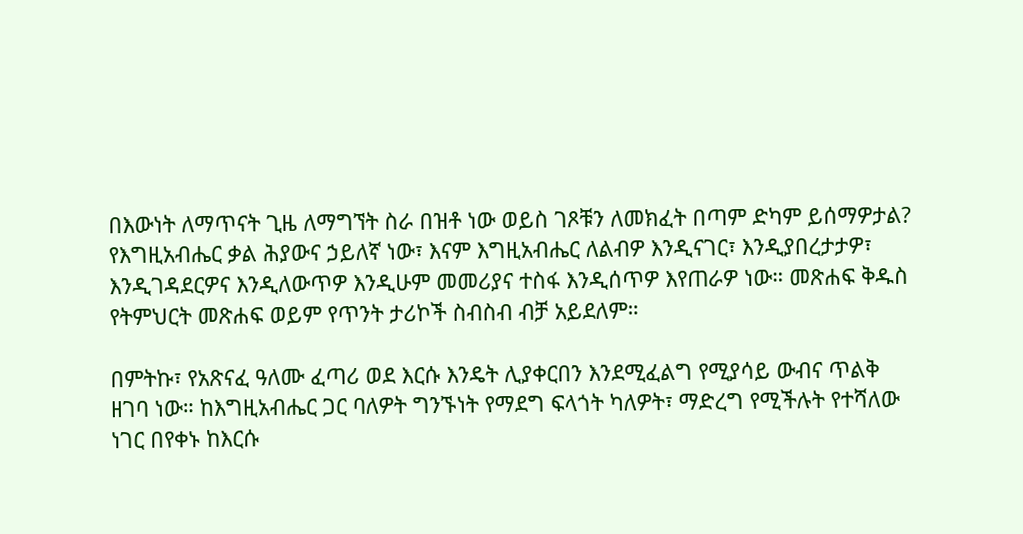በእውነት ለማጥናት ጊዜ ለማግኘት ስራ በዝቶ ነው ወይስ ገጾቹን ለመክፈት በጣም ድካም ይሰማዎታል? የእግዚአብሔር ቃል ሕያውና ኃይለኛ ነው፣ እናም እግዚአብሔር ለልብዎ እንዲናገር፣ እንዲያበረታታዎ፣ እንዲገዳደርዎና እንዲለውጥዎ እንዲሁም መመሪያና ተስፋ እንዲሰጥዎ እየጠራዎ ነው። መጽሐፍ ቅዱስ የትምህርት መጽሐፍ ወይም የጥንት ታሪኮች ስብስብ ብቻ አይደለም።

በምትኩ፣ የአጽናፈ ዓለሙ ፈጣሪ ወደ እርሱ እንዴት ሊያቀርበን እንደሚፈልግ የሚያሳይ ውብና ጥልቅ ዘገባ ነው። ከእግዚአብሔር ጋር ባለዎት ግንኙነት የማደግ ፍላጎት ካለዎት፣ ማድረግ የሚችሉት የተሻለው ነገር በየቀኑ ከእርሱ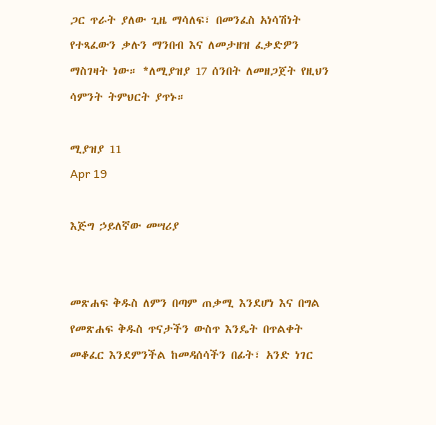ጋር ጥራት ያለው ጊዜ ማሳለፍ፣ በመንፈስ አነሳሽነት የተጻፈውን ቃሉን ማንበብ እና ለመታዘዝ ፈቃድዎን ማስገዛት ነው። *ለሚያዝያ 17 ሰንበት ለመዘጋጀት የዚህን ሳምንት ትምህርት ያጥኑ።

ሚያዝያ 11
Apr 19

እጅግ ኃይለኛው መሣሪያ


መጽሐፍ ቅዱስ ለምን በጣም ጠቃሚ እንደሆነ እና በግል የመጽሐፍ ቅዱስ ጥናታችን ውስጥ እንዴት በጥልቀት መቆፈር እንደምንችል ከመዳሰሳችን በፊት፣ አንድ ነገር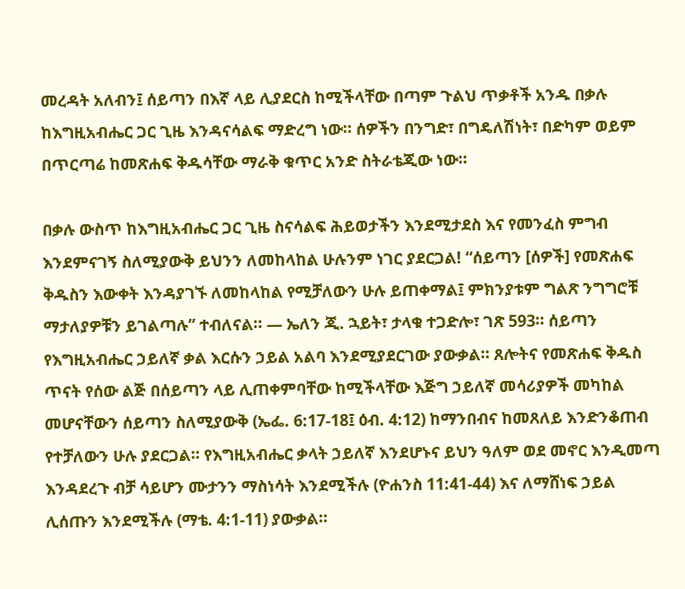መረዳት አለብን፤ ሰይጣን በእኛ ላይ ሊያደርስ ከሚችላቸው በጣም ጉልህ ጥቃቶች አንዱ በቃሉ ከእግዚአብሔር ጋር ጊዜ እንዳናሳልፍ ማድረግ ነው። ሰዎችን በንግድ፣ በግዴለሽነት፣ በድካም ወይም በጥርጣሬ ከመጽሐፍ ቅዱሳቸው ማራቅ ቁጥር አንድ ስትራቴጂው ነው።

በቃሉ ውስጥ ከእግዚአብሔር ጋር ጊዜ ስናሳልፍ ሕይወታችን እንደሚታደስ እና የመንፈስ ምግብ እንደምናገኝ ስለሚያውቅ ይህንን ለመከላከል ሁሉንም ነገር ያደርጋል! “ሰይጣን [ሰዎች] የመጽሐፍ ቅዱስን እውቀት እንዳያገኙ ለመከላከል የሚቻለውን ሁሉ ይጠቀማል፤ ምክንያቱም ግልጽ ንግግሮቹ ማታለያዎቹን ይገልጣሉ” ተብለናል። — ኤለን ጂ. ኋይት፣ ታላቁ ተጋድሎ፣ ገጽ 593። ሰይጣን የእግዚአብሔር ኃይለኛ ቃል እርሱን ኃይል አልባ እንደሚያደርገው ያውቃል። ጸሎትና የመጽሐፍ ቅዱስ ጥናት የሰው ልጅ በሰይጣን ላይ ሊጠቀምባቸው ከሚችላቸው እጅግ ኃይለኛ መሳሪያዎች መካከል መሆናቸውን ሰይጣን ስለሚያውቅ (ኤፌ. 6:17-18፤ ዕብ. 4:12) ከማንበብና ከመጸለይ እንድንቆጠብ የተቻለውን ሁሉ ያደርጋል። የእግዚአብሔር ቃላት ኃይለኛ እንደሆኑና ይህን ዓለም ወደ መኖር እንዲመጣ እንዳደረጉ ብቻ ሳይሆን ሙታንን ማስነሳት እንደሚችሉ (ዮሐንስ 11:41-44) እና ለማሸነፍ ኃይል ሊሰጡን እንደሚችሉ (ማቴ. 4:1-11) ያውቃል።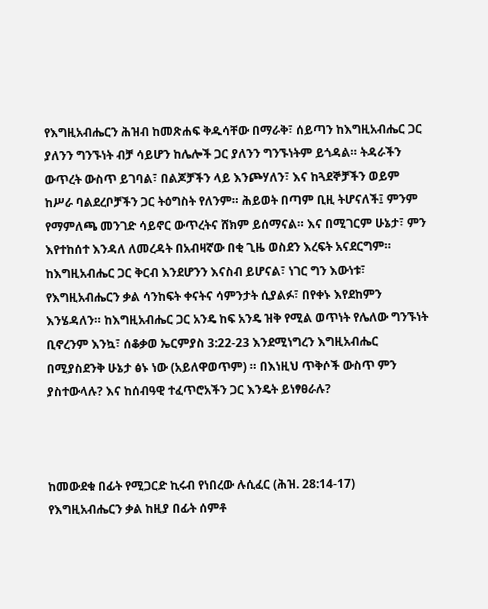የእግዚአብሔርን ሕዝብ ከመጽሐፍ ቅዱሳቸው በማራቅ፣ ሰይጣን ከእግዚአብሔር ጋር ያለንን ግንኙነት ብቻ ሳይሆን ከሌሎች ጋር ያለንን ግንኙነትም ይጎዳል። ትዳራችን ውጥረት ውስጥ ይገባል፣ በልጆቻችን ላይ እንጮሃለን፣ እና ከጓደኞቻችን ወይም ከሥራ ባልደረቦቻችን ጋር ትዕግስት የለንም። ሕይወት በጣም ቢዚ ትሆናለች፤ ምንም የማምለጫ መንገድ ሳይኖር ውጥረትና ሸክም ይሰማናል። እና በሚገርም ሁኔታ፣ ምን እየተከሰተ እንዳለ ለመረዳት በአብዛኛው በቂ ጊዜ ወስደን እረፍት አናደርግም። ከእግዚአብሔር ጋር ቅርብ እንደሆንን እናስብ ይሆናል፣ ነገር ግን እውነቱ፣ የእግዚአብሔርን ቃል ሳንከፍት ቀናትና ሳምንታት ሲያልፉ፣ በየቀኑ እየደከምን እንሄዳለን። ከእግዚአብሔር ጋር አንዴ ከፍ አንዴ ዝቅ የሚል ወጥነት የሌለው ግንኙነት ቢኖረንም እንኳ፣ ሰቆቃወ ኤርምያስ 3:22-23 እንደሚነግረን እግዚአብሔር በሚያስደንቅ ሁኔታ ፅኑ ነው (አይለዋወጥም) ። በእነዚህ ጥቅሶች ውስጥ ምን ያስተውላሉ? እና ከሰብዓዊ ተፈጥሮአችን ጋር እንዴት ይነፃፀራሉ?



ከመውደቁ በፊት የሚጋርድ ኪሩብ የነበረው ሉሲፈር (ሕዝ. 28:14-17) የእግዚአብሔርን ቃል ከዚያ በፊት ሰምቶ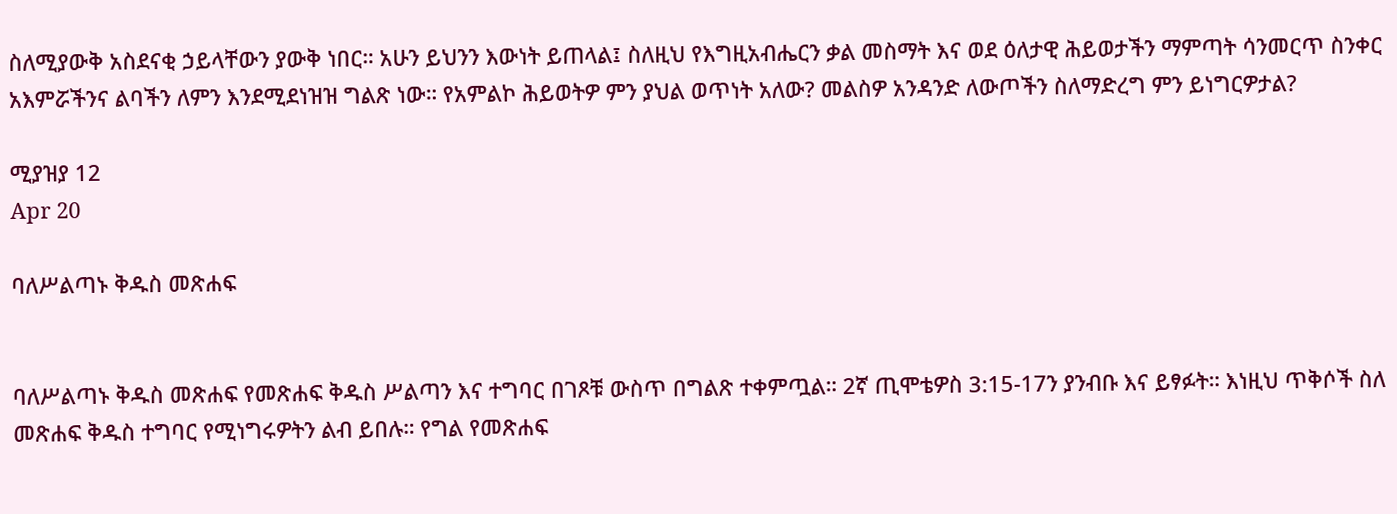ስለሚያውቅ አስደናቂ ኃይላቸውን ያውቅ ነበር። አሁን ይህንን እውነት ይጠላል፤ ስለዚህ የእግዚአብሔርን ቃል መስማት እና ወደ ዕለታዊ ሕይወታችን ማምጣት ሳንመርጥ ስንቀር አእምሯችንና ልባችን ለምን እንደሚደነዝዝ ግልጽ ነው። የአምልኮ ሕይወትዎ ምን ያህል ወጥነት አለው? መልስዎ አንዳንድ ለውጦችን ስለማድረግ ምን ይነግርዎታል?

ሚያዝያ 12
Apr 20

ባለሥልጣኑ ቅዱስ መጽሐፍ


ባለሥልጣኑ ቅዱስ መጽሐፍ የመጽሐፍ ቅዱስ ሥልጣን እና ተግባር በገጾቹ ውስጥ በግልጽ ተቀምጧል። 2ኛ ጢሞቴዎስ 3:15-17ን ያንብቡ እና ይፃፉት። እነዚህ ጥቅሶች ስለ መጽሐፍ ቅዱስ ተግባር የሚነግሩዎትን ልብ ይበሉ። የግል የመጽሐፍ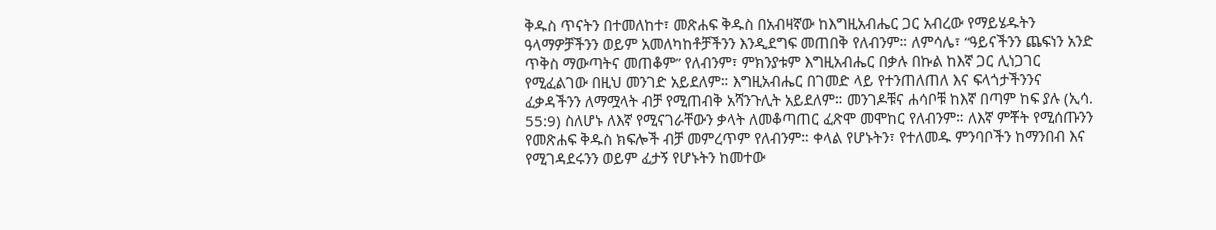ቅዱስ ጥናትን በተመለከተ፣ መጽሐፍ ቅዱስ በአብዛኛው ከእግዚአብሔር ጋር አብረው የማይሄዱትን ዓላማዎቻችንን ወይም አመለካከቶቻችንን እንዲደግፍ መጠበቅ የለብንም። ለምሳሌ፣ “ዓይናችንን ጨፍነን አንድ ጥቅስ ማውጣትና መጠቆም” የለብንም፣ ምክንያቱም እግዚአብሔር በቃሉ በኩል ከእኛ ጋር ሊነጋገር የሚፈልገው በዚህ መንገድ አይደለም። እግዚአብሔር በገመድ ላይ የተንጠለጠለ እና ፍላጎታችንንና ፈቃዳችንን ለማሟላት ብቻ የሚጠብቅ አሻንጉሊት አይደለም። መንገዶቹና ሐሳቦቹ ከእኛ በጣም ከፍ ያሉ (ኢሳ. 55:9) ስለሆኑ ለእኛ የሚናገራቸውን ቃላት ለመቆጣጠር ፈጽሞ መሞከር የለብንም። ለእኛ ምቾት የሚሰጡንን የመጽሐፍ ቅዱስ ክፍሎች ብቻ መምረጥም የለብንም። ቀላል የሆኑትን፣ የተለመዱ ምንባቦችን ከማንበብ እና የሚገዳደሩንን ወይም ፈታኝ የሆኑትን ከመተው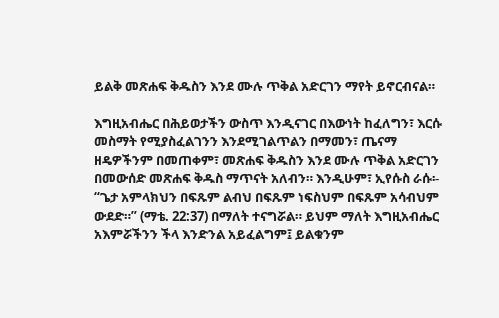ይልቅ መጽሐፍ ቅዱስን እንደ ሙሉ ጥቅል አድርገን ማየት ይኖርብናል።

እግዚአብሔር በሕይወታችን ውስጥ እንዲናገር በእውነት ከፈለግን፣ እርሱ መስማት የሚያስፈልገንን እንደሚገልጥልን በማመን፣ ጤናማ ዘዴዎችንም በመጠቀም፣ መጽሐፍ ቅዱስን እንደ ሙሉ ጥቅል አድርገን በመውሰድ መጽሐፍ ቅዱስ ማጥናት አለብን። እንዲሁም፣ ኢየሱስ ራሱ፡- “ጌታ አምላክህን በፍጹም ልብህ በፍጹም ነፍስህም በፍጹም አሳብህም ውደድ።” (ማቴ. 22:37) በማለት ተናግሯል። ይህም ማለት እግዚአብሔር አእምሯችንን ችላ እንድንል አይፈልግም፤ ይልቁንም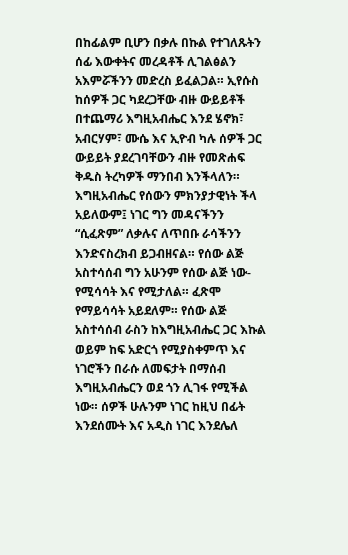በከፊልም ቢሆን በቃሉ በኩል የተገለጹትን ሰፊ እውቀትና መረዳቶች ሊገልፅልን አእምሯችንን መድረስ ይፈልጋል። ኢየሱስ ከሰዎች ጋር ካደረጋቸው ብዙ ውይይቶች በተጨማሪ እግዚአብሔር እንደ ሄኖክ፣ አብርሃም፣ ሙሴ እና ኢዮብ ካሉ ሰዎች ጋር ውይይት ያደረገባቸውን ብዙ የመጽሐፍ ቅዱስ ትረካዎች ማንበብ እንችላለን። እግዚአብሔር የሰውን ምክንያታዊነት ችላ አይለውም፤ ነገር ግን መዳናችንን “ሲፈጽም” ለቃሉና ለጥበቡ ራሳችንን እንድናስረክብ ይጋብዘናል። የሰው ልጅ አስተሳሰብ ግን አሁንም የሰው ልጅ ነው-የሚሳሳት እና የሚታለል። ፈጽሞ የማይሳሳት አይደለም። የሰው ልጅ አስተሳሰብ ራስን ከእግዚአብሔር ጋር እኩል ወይም ከፍ አድርጎ የሚያስቀምጥ እና ነገሮችን በራሱ ለመፍታት በማሰብ እግዚአብሔርን ወደ ጎን ሊገፋ የሚችል ነው። ሰዎች ሁሉንም ነገር ከዚህ በፊት እንደሰሙት እና አዲስ ነገር እንደሌለ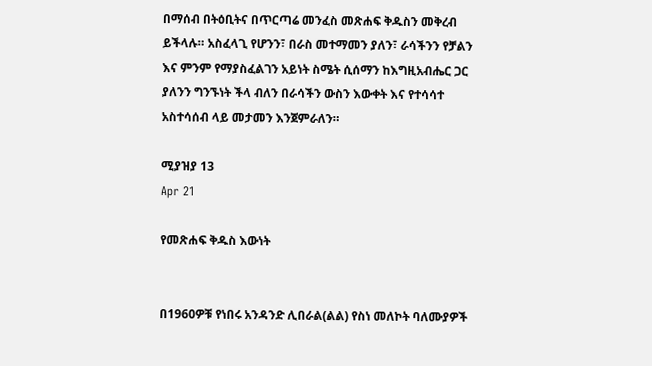በማሰብ በትዕቢትና በጥርጣሬ መንፈስ መጽሐፍ ቅዱስን መቅረብ ይችላሉ። አስፈላጊ የሆንን፣ በራስ መተማመን ያለን፣ ራሳችንን የቻልን እና ምንም የማያስፈልገን አይነት ስሜት ሲሰማን ከእግዚአብሔር ጋር ያለንን ግንኙነት ችላ ብለን በራሳችን ውስን እውቀት እና የተሳሳተ አስተሳሰብ ላይ መታመን እንጀምራለን።

ሚያዝያ 13
Apr 21

የመጽሐፍ ቅዱስ እውነት


በ1960ዎቹ የነበሩ አንዳንድ ሊበራል(ልል) የስነ መለኮት ባለሙያዎች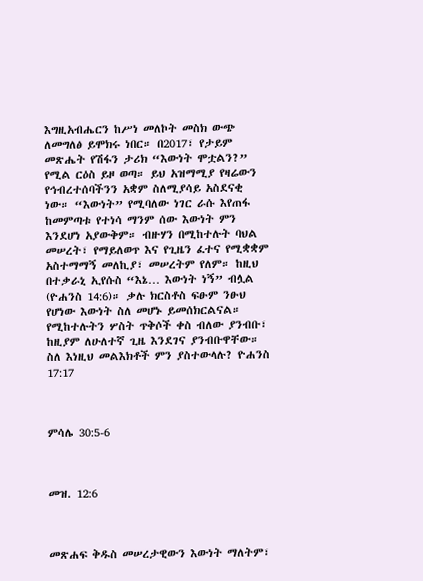እግዚአብሔርን ከሥነ መለኮት መስክ ውጭ ለመግለፅ ይሞክሩ ነበር። በ2017፣ የታይም መጽሔት የሽፋን ታሪክ “እውነት ሞቷልን?” የሚል ርዕስ ይዞ ወጣ። ይህ አዝማሚያ የዛሬውን የኅብረተሰባችንን አቋም ስለሚያሳይ አስደናቂ ነው። “እውነት” የሚባለው ነገር ራሱ እየጠፋ ከመምጣቱ የተነሳ ማንም ሰው እውነት ምን እንደሆነ አያውቅም። ብዙሃን በሚከተሉት ባህል መሠረት፣ የማይለወጥ እና የጊዜን ፈተና የሚቋቋም አስተማማኝ መለኪያ፣ መሠረትም የለም። ከዚህ በተቃራኒ ኢየሱስ “እኔ… እውነት ነኝ” ብሏል (ዮሐንስ 14:6)። ቃሉ ክርስቶስ ፍፁም ንፁህ የሆነው እውነት ስለ መሆኑ ይመሰክርልናል። የሚከተሉትን ሦስት ጥቅሶች ቀስ ብለው ያንብቡ፣ ከዚያም ለሁለተኛ ጊዜ እንደገና ያንብቡዋቸው። ስለ እነዚህ መልእክቶች ምን ያስተውላሉ? ዮሐንስ 17:17



ምሳሌ 30:5-6



መዝ. 12:6



መጽሐፍ ቅዱስ መሠረታዊውን እውነት ማለትም፣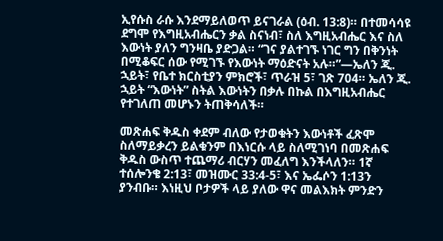ኢየሱስ ራሱ እንደማይለወጥ ይናገራል (ዕብ. 13:8)። በተመሳሳዩ ደግሞ የእግዚአብሔርን ቃል ስናነብ፣ ስለ እግዚአብሔር እና ስለ እውነት ያለን ግንዛቤ ያድጋል። “ገና ያልተገኙ ነገር ግን በቅንነት በሚቆፍር ሰው የሚገኙ የእውነት ማዕድናት አሉ።”—ኤለን ጂ. ኋይት፣ የቤተ ክርስቲያን ምክሮች፣ ጥራዝ 5፣ ገጽ 704። ኤለን ጂ. ኋይት “እውነት” ስትል እውነትን በቃሉ በኩል በእግዚአብሔር የተገለጠ መሆኑን ትጠቅሳለች።

መጽሐፍ ቅዱስ ቀደም ብለው የታወቁትን እውነቶች ፈጽሞ ስለማይቃረን ይልቁንም በእነርሱ ላይ ስለሚገነባ በመጽሐፍ ቅዱስ ውስጥ ተጨማሪ ብርሃን መፈለግ እንችላለን። 1ኛ ተሰሎንቄ 2:13፣ መዝሙር 33:4-5፣ እና ኤፌሶን 1:13ን ያንብቡ። እነዚህ ቦታዎች ላይ ያለው ዋና መልእክት ምንድን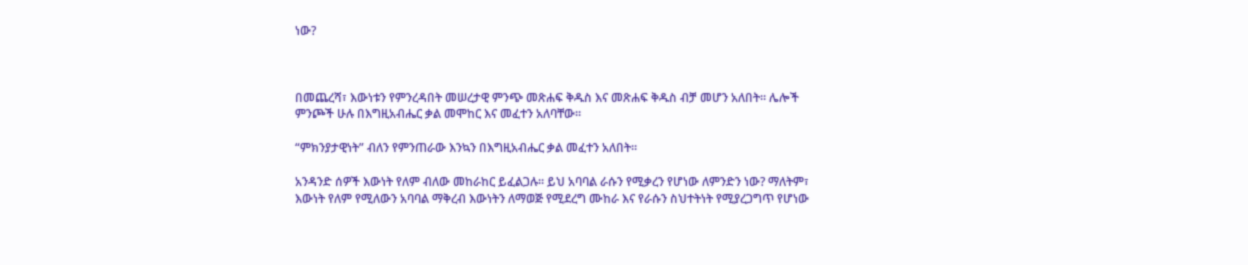ነው?



በመጨረሻ፣ እውነቱን የምንረዳበት መሠረታዊ ምንጭ መጽሐፍ ቅዱስ እና መጽሐፍ ቅዱስ ብቻ መሆን አለበት። ሌሎች ምንጮች ሁሉ በእግዚአብሔር ቃል መሞከር እና መፈተን አለባቸው።

“ምክንያታዊነት” ብለን የምንጠራው እንኳን በእግዚአብሔር ቃል መፈተን አለበት።

አንዳንድ ሰዎች እውነት የለም ብለው መከራከር ይፈልጋሉ። ይህ አባባል ራሱን የሚቃረን የሆነው ለምንድን ነው? ማለትም፣ እውነት የለም የሚለውን አባባል ማቅረብ እውነትን ለማወጅ የሚደረግ ሙከራ እና የራሱን ስህተትነት የሚያረጋግጥ የሆነው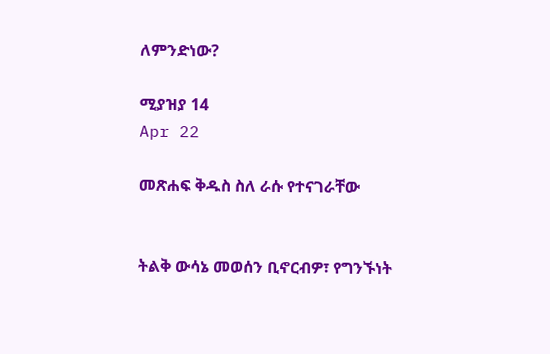ለምንድነው?

ሚያዝያ 14
Apr 22

መጽሐፍ ቅዱስ ስለ ራሱ የተናገራቸው


ትልቅ ውሳኔ መወሰን ቢኖርብዎ፣ የግንኙነት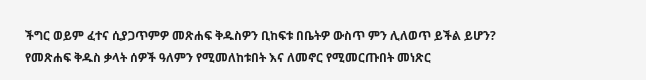ችግር ወይም ፈተና ሲያጋጥምዎ መጽሐፍ ቅዱስዎን ቢከፍቱ በቤትዎ ውስጥ ምን ሊለወጥ ይችል ይሆን? የመጽሐፍ ቅዱስ ቃላት ሰዎች ዓለምን የሚመለከቱበት እና ለመኖር የሚመርጡበት መነጽር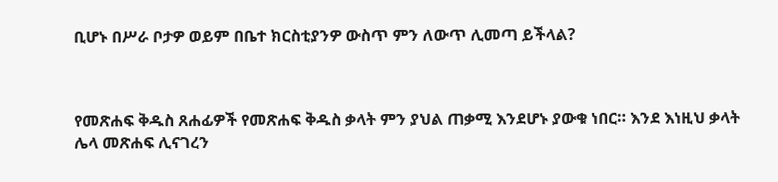ቢሆኑ በሥራ ቦታዎ ወይም በቤተ ክርስቲያንዎ ውስጥ ምን ለውጥ ሊመጣ ይችላል?



የመጽሐፍ ቅዱስ ጸሐፊዎች የመጽሐፍ ቅዱስ ቃላት ምን ያህል ጠቃሚ እንደሆኑ ያውቁ ነበር። እንደ እነዚህ ቃላት ሌላ መጽሐፍ ሊናገረን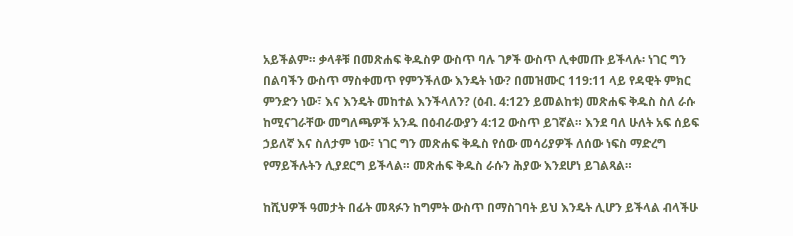አይችልም። ቃላቶቹ በመጽሐፍ ቅዱስዎ ውስጥ ባሉ ገፆች ውስጥ ሊቀመጡ ይችላሉ፡ ነገር ግን በልባችን ውስጥ ማስቀመጥ የምንችለው እንዴት ነው? በመዝሙር 119:11 ላይ የዳዊት ምክር ምንድን ነው፣ እና እንዴት መከተል እንችላለን? (ዕብ. 4:12ን ይመልከቱ) መጽሐፍ ቅዱስ ስለ ራሱ ከሚናገራቸው መግለጫዎች አንዱ በዕብራውያን 4:12 ውስጥ ይገኛል። እንደ ባለ ሁለት አፍ ሰይፍ ኃይለኛ እና ስለታም ነው፣ ነገር ግን መጽሐፍ ቅዱስ የሰው መሳሪያዎች ለሰው ነፍስ ማድረግ የማይችሉትን ሊያደርግ ይችላል። መጽሐፍ ቅዱስ ራሱን ሕያው እንደሆነ ይገልጻል።

ከሺህዎች ዓመታት በፊት መጻፉን ከግምት ውስጥ በማስገባት ይህ እንዴት ሊሆን ይችላል ብላችሁ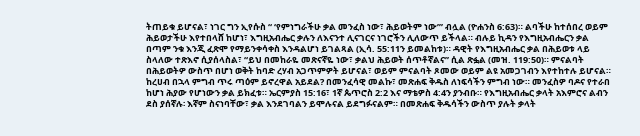ትጠይቁ ይሆናል፣ ነገር ግን ኢየሱስ “ ‘የምነግራችሁ ቃል መንፈስ ነው፣ ሕይወትም ነው’” ብሏል (ዮሐንስ 6:63)። ልባችሁ ከተሰበረ ወይም ሕይወታችሁ እየተበላሸ ከሆነ፣ እግዚአብሔር ቃሉን ለእናንተ ሊናገርና ነገሮችን ሊለውጥ ይችላል። ብሉይ ኪዳን የእግዚአብሔርን ቃል በጣም ንቁ እንጂ ፈጽሞ የማይንቀሳቀስ እንዳልሆነ ይገልጻል (ኢሳ. 55:11ን ይመልከቱ)። ዳዊት የእግዚአብሔር ቃል በሕይወቱ ላይ ስላለው ተጽእኖ ሲያሰላስል፣ “ይህ በመከራዬ መጽናኛዬ ነው፣ ቃልህ ሕይወት ሰጥቶኛልና” ሲል ጽፏል (መዝ. 119:50)። ምናልባት በሕይወትዎ ውስጥ በሆነ ወቅት ከባድ ረሃብ አጋጥምዎት ይሆናል፣ ወይም ምናልባት ጾመው ወይም ልዩ አመጋገብን እየተከተሉ ይሆናል። ከረሀብ በኋላ ምግብ ጥሩ ጣዕም ይኖረዋል አይደል? በመንፈሳዊ መልኩ፣ መጽሐፍ ቅዱስ ለነፍሳችን ምግብ ነው። መንፈስዎ ባዶና የተራበ ከሆነ ሕያው የሆነውን ቃል ይክፈቱ። ኤርምያስ 15:16፣ 1ኛ ጴጥሮስ 2:2 እና ማቴዎስ 4:4ን ያንብቡ። የእግዚአብሔር ቃላት አእምሮና ልብን ደስ ያሰኛሉ፡ እኛም ስናነባቸው፣ ቃል እንደገባልን ይሞሉናል ይደግፉናልም። በመጽሐፍ ቅዱሳችን ውስጥ ያሉት ቃላት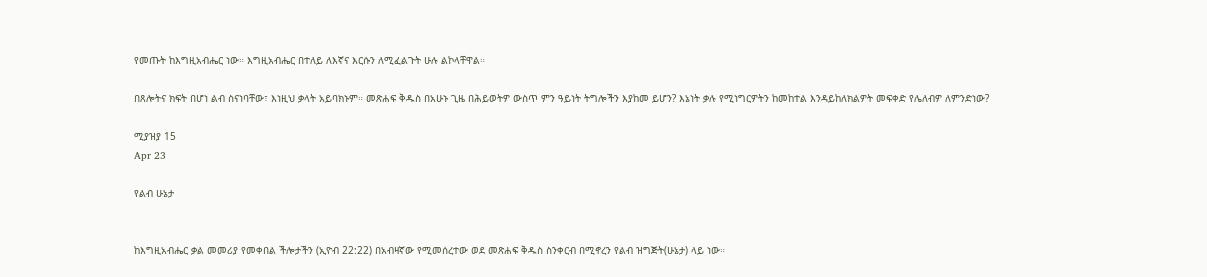የመጡት ከእግዚአብሔር ነው። እግዚአብሔር በተለይ ለእኛና እርሱን ለሚፈልጉት ሁሉ ልኮላቸዋል።

በጸሎትና ክፍት በሆነ ልብ ስናነባቸው፣ እነዚህ ቃላት አይባክኑም። መጽሐፍ ቅዱስ በአሁኑ ጊዜ በሕይወትዎ ውስጥ ምን ዓይነት ትግሎችን እያከመ ይሆን? እኔነት ቃሉ የሚነግርዎትን ከመከተል እንዳይከለክልዎት መፍቀድ የሌለብዎ ለምንድነው?

ሚያዝያ 15
Apr 23

የልብ ሁኔታ


ከእግዚአብሔር ቃል መመሪያ የመቀበል ችሎታችን (ኢዮብ 22:22) በአብዛኛው የሚመሰረተው ወደ መጽሐፍ ቅዱስ ስንቀርብ በሚኖረን የልብ ዝግጅት(ሁኔታ) ላይ ነው።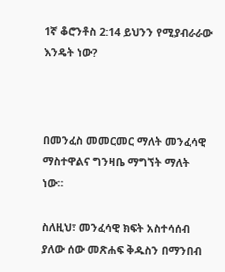1ኛ ቆሮንቶስ 2:14 ይህንን የሚያብራራው እንዴት ነው?



በመንፈስ መመርመር ማለት መንፈሳዊ ማስተዋልና ግንዛቤ ማግኘት ማለት ነው።

ስለዚህ፣ መንፈሳዊ ክፍት አስተሳሰብ ያለው ሰው መጽሐፍ ቅዱስን በማንበብ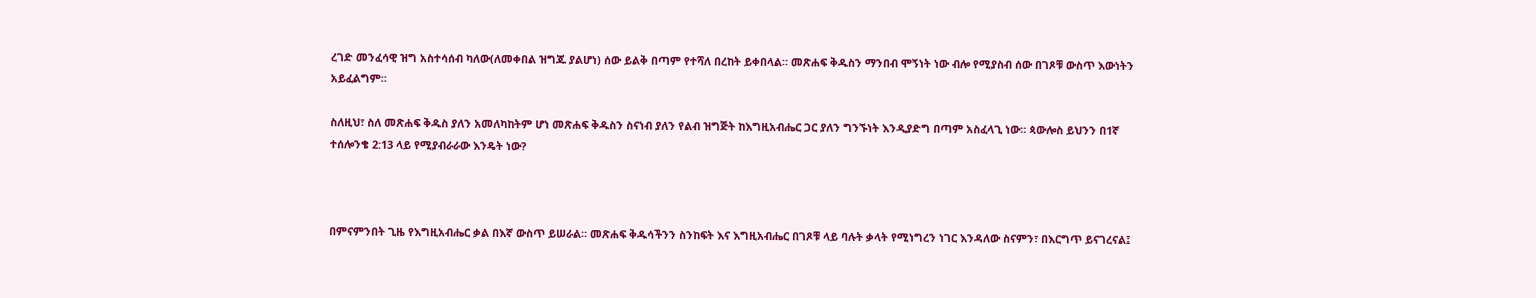ረገድ መንፈሳዊ ዝግ አስተሳሰብ ካለው(ለመቀበል ዝግጁ ያልሆነ) ሰው ይልቅ በጣም የተሻለ በረከት ይቀበላል። መጽሐፍ ቅዱስን ማንበብ ሞኝነት ነው ብሎ የሚያስብ ሰው በገጾቹ ውስጥ እውነትን አይፈልግም።

ስለዚህ፣ ስለ መጽሐፍ ቅዱስ ያለን አመለካከትም ሆነ መጽሐፍ ቅዱስን ስናነብ ያለን የልብ ዝግጅት ከእግዚአብሔር ጋር ያለን ግንኙነት እንዲያድግ በጣም አስፈላጊ ነው። ጳውሎስ ይህንን በ1ኛ ተሰሎንቄ 2:13 ላይ የሚያብራራው እንዴት ነው?



በምናምንበት ጊዜ የእግዚአብሔር ቃል በእኛ ውስጥ ይሠራል። መጽሐፍ ቅዱሳችንን ስንከፍት እና እግዚአብሔር በገጾቹ ላይ ባሉት ቃላት የሚነግረን ነገር እንዳለው ስናምን፣ በእርግጥ ይናገረናል፤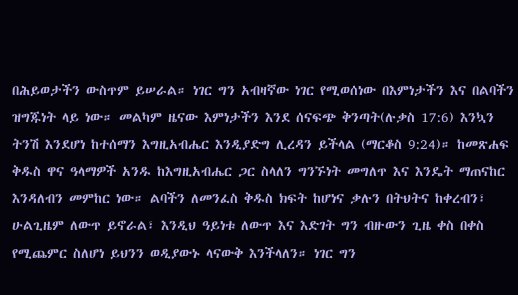በሕይወታችን ውስጥም ይሠራል። ነገር ግን አብዛኛው ነገር የሚወሰነው በእምነታችን እና በልባችን ዝግጁነት ላይ ነው። መልካም ዜናው እምነታችን እንደ ሰናፍጭ ቅንጣት(ሉቃስ 17:6) እንኳን ትንሽ እንደሆነ ከተሰማን እግዚአብሔር እንዲያድግ ሊረዳን ይችላል (ማርቆስ 9:24)። ከመጽሐፍ ቅዱስ ዋና ዓላማዎች አንዱ ከእግዚአብሔር ጋር ስላለን ግንኙነት መግለጥ እና እንዴት ማጠናከር እንዳለብን መምከር ነው። ልባችን ለመንፈስ ቅዱስ ክፍት ከሆነና ቃሉን በትህትና ከቀረብን፣ ሁልጊዜም ለውጥ ይኖራል፣ እንዲህ ዓይነቱ ለውጥ እና እድገት ግን ብዙውን ጊዜ ቀስ በቀስ የሚጨምር ስለሆነ ይህንን ወዲያውኑ ላናውቅ እንችላለን። ነገር ግን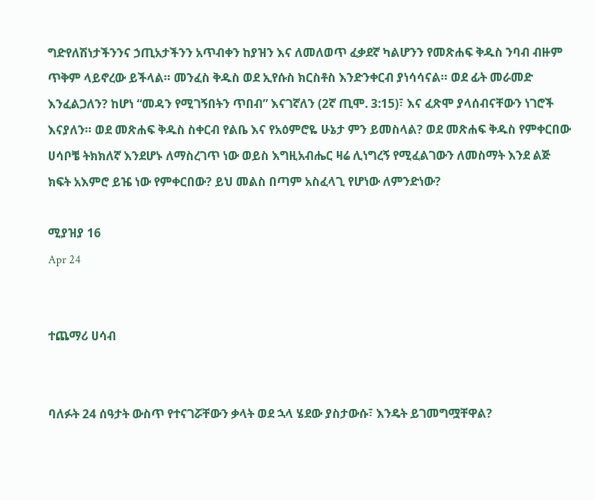ግድየለሽነታችንንና ኃጢአታችንን አጥብቀን ከያዝን እና ለመለወጥ ፈቃደኛ ካልሆንን የመጽሐፍ ቅዱስ ንባብ ብዙም ጥቅም ላይኖረው ይችላል። መንፈስ ቅዱስ ወደ ኢየሱስ ክርስቶስ እንድንቀርብ ያነሳሳናል። ወደ ፊት መራመድ እንፈልጋለን? ከሆነ “መዳን የሚገኝበትን ጥበብ” እናገኛለን (2ኛ ጢሞ. 3:15)፣ እና ፈጽሞ ያላሰብናቸውን ነገሮች እናያለን። ወደ መጽሐፍ ቅዱስ ስቀርብ የልቤ እና የአዕምሮዬ ሁኔታ ምን ይመስላል? ወደ መጽሐፍ ቅዱስ የምቀርበው ሀሳቦቼ ትክክለኛ እንደሆኑ ለማስረገጥ ነው ወይስ እግዚአብሔር ዛሬ ሊነግረኝ የሚፈልገውን ለመስማት እንደ ልጅ ክፍት አእምሮ ይዤ ነው የምቀርበው? ይህ መልስ በጣም አስፈላጊ የሆነው ለምንድነው?

ሚያዝያ 16
Apr 24


ተጨማሪ ሀሳብ


ባለፉት 24 ሰዓታት ውስጥ የተናገሯቸውን ቃላት ወደ ኋላ ሄደው ያስታውሱ፣ እንዴት ይገመግሟቸዋል?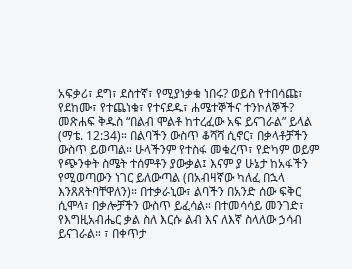አፍቃሪ፣ ደግ፣ ደስተኛ፣ የሚያነቃቁ ነበሩ? ወይስ የተበሳጩ፣ የደከሙ፣ የተጨነቁ፣ የተናደዱ፣ ሐሜተኞችና ተንኮለኞች? መጽሐፍ ቅዱስ “በልብ ሞልቶ ከተረፈው አፍ ይናገራል” ይላል (ማቴ. 12:34)። በልባችን ውስጥ ቆሻሻ ሲኖር፣ በቃላቶቻችን ውስጥ ይወጣል። ሁላችንም የተስፋ መቁረጥ፣ የድካም ወይም የጭንቀት ስሜት ተሰምቶን ያውቃል፤ እናም ያ ሁኔታ ከአፋችን የሚወጣውን ነገር ይለውጣል (በአብዛኛው ካለፈ በኋላ እንጸጸትባቸዋለን)። በተቃራኒው፣ ልባችን በአንድ ሰው ፍቅር ሲሞላ፣ በቃሎቻችን ውስጥ ይፈሳል። በተመሳሳይ መንገድ፣ የእግዚአብሔር ቃል ስለ እርሱ ልብ እና ለእኛ ስላለው ኃሳብ ይናገራል። ፣ በቀጥታ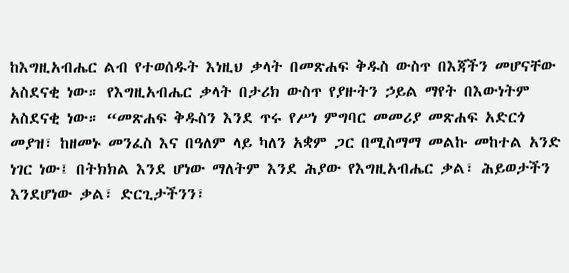ከእግዚአብሔር ልብ የተወሰዱት እነዚህ ቃላት በመጽሐፍ ቅዱስ ውስጥ በእጃችን መሆናቸው አስደናቂ ነው። የእግዚአብሔር ቃላት በታሪክ ውስጥ የያዙትን ኃይል ማየት በእውነትም አስደናቂ ነው። “መጽሐፍ ቅዱስን እንደ ጥሩ የሥነ ምግባር መመሪያ መጽሐፍ አድርጎ መያዝ፣ ከዘመኑ መንፈስ እና በዓለም ላይ ካለን አቋም ጋር በሚስማማ መልኩ መከተል አንድ ነገር ነው፤ በትክክል እንደ ሆነው ማለትም እንደ ሕያው የእግዚአብሔር ቃል፣ ሕይወታችን እንደሆነው ቃል፣ ድርጊታችንን፣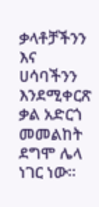ቃላቶቻችንን እና ሀሳባችንን እንደሚቀርጽ ቃል አድርጎ መመልከት ደግሞ ሌላ ነገር ነው።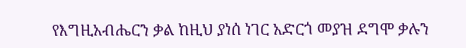የእግዚአብሔርን ቃል ከዚህ ያነሰ ነገር አድርጎ መያዝ ደግሞ ቃሉን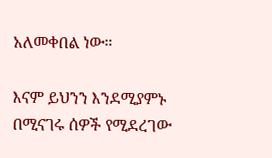አለመቀበል ነው።

እናም ይህንን እንደሚያምኑ በሚናገሩ ሰዎች የሚደረገው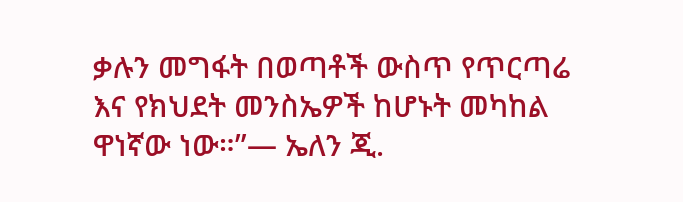ቃሉን መግፋት በወጣቶች ውስጥ የጥርጣሬ እና የክህደት መንስኤዎች ከሆኑት መካከል ዋነኛው ነው።”— ኤለን ጂ.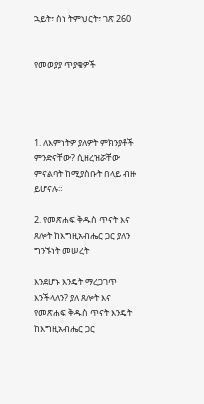ኋይት፣ ስነ ትምህርት፣ ገጽ 260


የመወያያ ጥያቄዎች




1. ለእምነትዎ ያለዎት ምክንያቶች ምንድናቸው? ሲዘረዝሯቸው ምናልባት ከሚያስቡት በላይ ብዙ ይሆናሉ።

2. የመጽሐፍ ቅዱስ ጥናት እና ጸሎት ከእግዚአብሔር ጋር ያለን ግንኙነት መሠረት

እንደሆኑ እንዴት ማረጋገጥ እንችላለን? ያለ ጸሎት እና የመጽሐፍ ቅዱስ ጥናት እንዴት ከእግዚአብሔር ጋር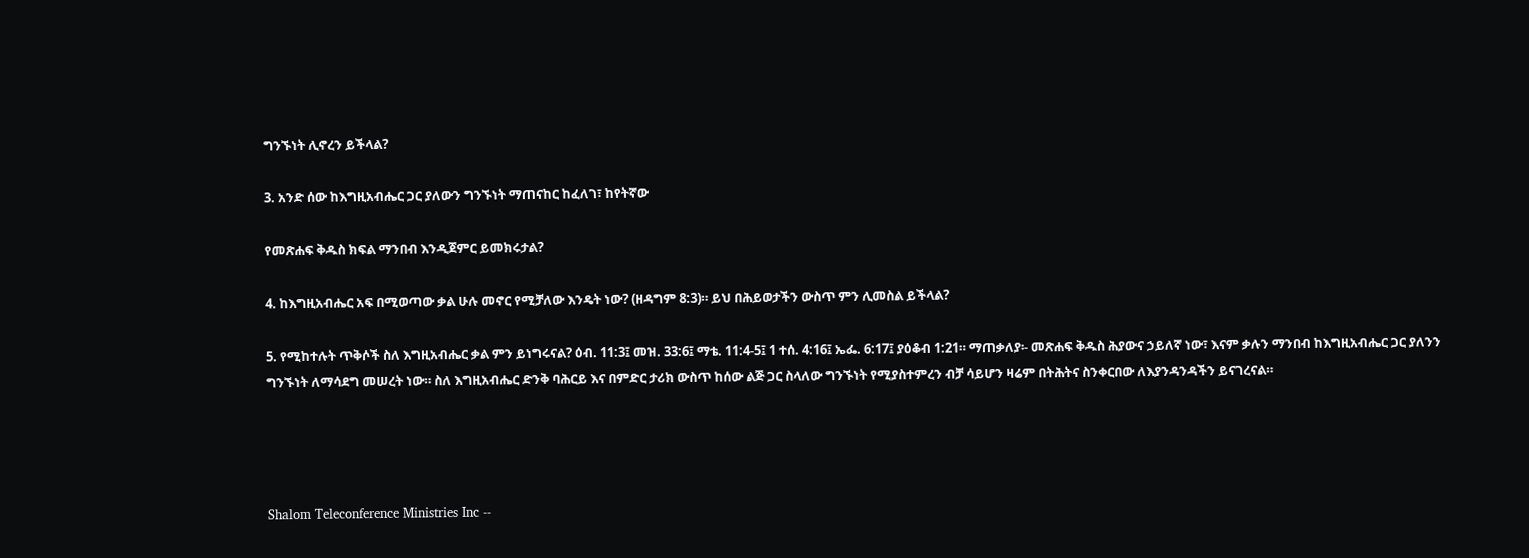ግንኙነት ሊኖረን ይችላል?

3. አንድ ሰው ከእግዚአብሔር ጋር ያለውን ግንኙነት ማጠናከር ከፈለገ፣ ከየትኛው

የመጽሐፍ ቅዱስ ክፍል ማንበብ እንዲጀምር ይመክሩታል?

4. ከእግዚአብሔር አፍ በሚወጣው ቃል ሁሉ መኖር የሚቻለው እንዴት ነው? (ዘዳግም 8:3)። ይህ በሕይወታችን ውስጥ ምን ሊመስል ይችላል?

5. የሚከተሉት ጥቅሶች ስለ እግዚአብሔር ቃል ምን ይነግሩናል? ዕብ. 11:3፤ መዝ. 33:6፤ ማቴ. 11:4-5፤ 1 ተሰ. 4:16፤ ኤፌ. 6:17፤ ያዕቆብ 1:21። ማጠቃለያ፡- መጽሐፍ ቅዱስ ሕያውና ኃይለኛ ነው፣ እናም ቃሉን ማንበብ ከእግዚአብሔር ጋር ያለንን ግንኙነት ለማሳደግ መሠረት ነው። ስለ እግዚአብሔር ድንቅ ባሕርይ እና በምድር ታሪክ ውስጥ ከሰው ልጅ ጋር ስላለው ግንኙነት የሚያስተምረን ብቻ ሳይሆን ዛሬም በትሕትና ስንቀርበው ለእያንዳንዳችን ይናገረናል።




Shalom Teleconference Ministries Inc --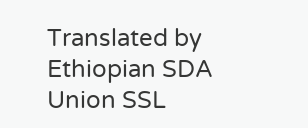Translated by Ethiopian SDA Union SSL